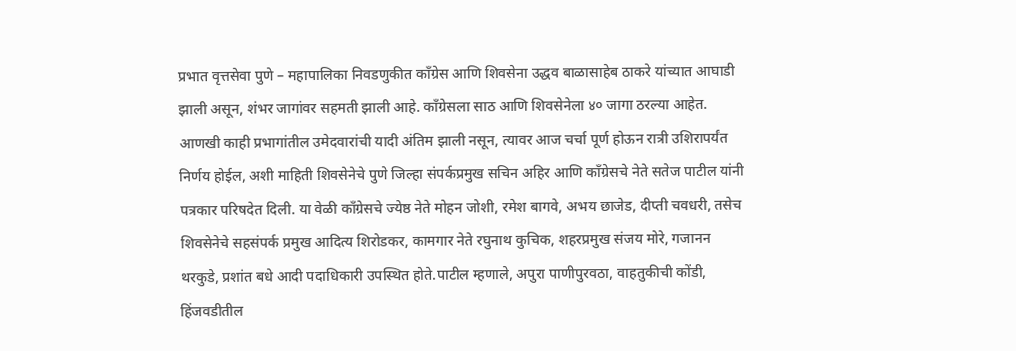प्रभात वृत्तसेवा पुणे – महापालिका निवडणुकीत काँग्रेस आणि शिवसेना उद्धव बाळासाहेब ठाकरे यांच्यात आघाडी झाली असून, शंभर जागांवर सहमती झाली आहे. काँग्रेसला साठ आणि शिवसेनेला ४० जागा ठरल्या आहेत. आणखी काही प्रभागांतील उमेदवारांची यादी अंतिम झाली नसून, त्यावर आज चर्चा पूर्ण होऊन रात्री उशिरापर्यंत निर्णय होईल, अशी माहिती शिवसेनेचे पुणे जिल्हा संपर्कप्रमुख सचिन अहिर आणि काँग्रेसचे नेते सतेज पाटील यांनी पत्रकार परिषदेत दिली. या वेळी काँग्रेसचे ज्येष्ठ नेते मोहन जोशी, रमेश बागवे, अभय छाजेड, दीप्ती चवधरी, तसेच शिवसेनेचे सहसंपर्क प्रमुख आदित्य शिरोडकर, कामगार नेते रघुनाथ कुचिक, शहरप्रमुख संजय मोरे, गजानन थरकुडे, प्रशांत बधे आदी पदाधिकारी उपस्थित होते.पाटील म्हणाले, अपुरा पाणीपुरवठा, वाहतुकीची कोंडी, हिंजवडीतील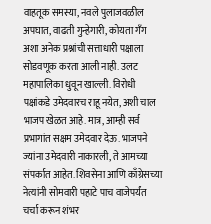वाहतूक समस्या, नवले पुलाजवळील अपघात, वाढती गुन्हेगारी, कोयता गँग अशा अनेक प्रश्नांची सत्ताधारी पक्षाला सोडवणूक करता आली नाही. उलट महापालिका धुवून खाल्ली. विरोधी पक्षांकडे उमेदवारच राहू नयेत, अशी चाल भाजप खेळत आहे. मात्र, आम्ही सर्व प्रभागांत सक्षम उमेदवार देऊ. भाजपने ज्यांना उमेदवारी नाकारली, ते आमच्या संपर्कात आहेत. शिवसेना आणि काँग्रेसच्या नेत्यांनी सोमवारी पहाटे पाच वाजेपर्यंत चर्चा करून शंभर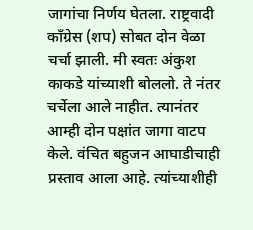जागांचा निर्णय घेतला. राष्ट्रवादी काँग्रेस (शप) सोबत दोन वेळा चर्चा झाली. मी स्वतः अंकुश काकडे यांच्याशी बोललो. ते नंतर चर्चेला आले नाहीत. त्यानंतर आम्ही दोन पक्षांत जागा वाटप केले. वंचित बहुजन आघाडीचाही प्रस्ताव आला आहे. त्यांच्याशीही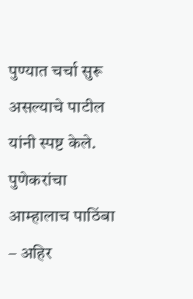पुण्यात चर्चा सुरू असल्याचे पाटील यांनी स्पष्ट केले. पुणेकरांचा आम्हालाच पाठिंबा – अहिर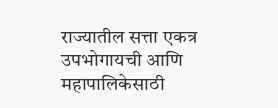राज्यातील सत्ता एकत्र उपभोगायची आणि महापालिकेसाठी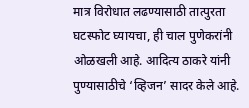मात्र विरोधात लढण्यासाठी तात्पुरता घटस्फोट घ्यायचा, ही चाल पुणेकरांनी ओळखली आहे. आदित्य ठाकरे यांनी पुण्यासाठीचे ‘व्हिजन’ सादर केले आहे.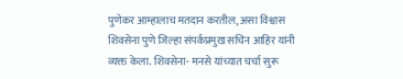पुणेकर आम्हालाच मतदान करतील, असा विश्वास शिवसेना पुणे जिल्हा संपर्कप्रमुख सचिन आहिर यांनी व्यक्त केला. शिवसेना- मनसे यांच्यात चर्चा सुरू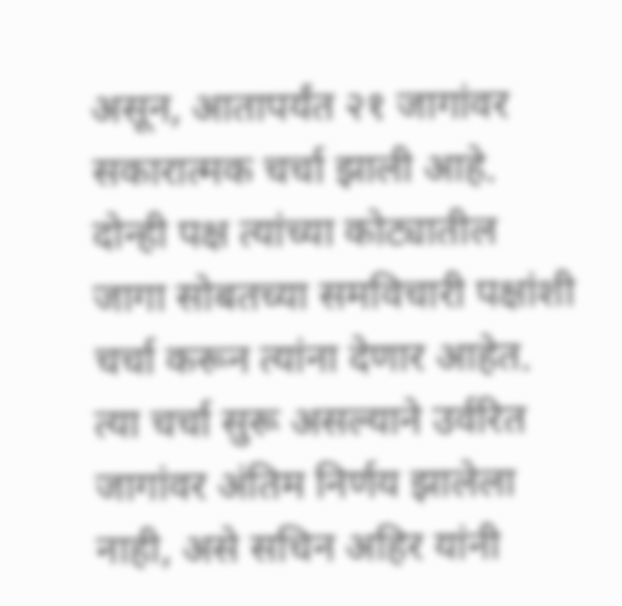असून, आतापर्यंत २१ जागांवर सकारात्मक चर्चा झाली आहे. दोन्ही पक्ष त्यांच्या कोट्यातील जागा सोबतच्या समविचारी पक्षांशी चर्चा करून त्यांना देणार आहेत. त्या चर्चा सुरू असल्याने उर्वरित जागांवर अंतिम निर्णय झालेला नाही, असे सचिन अहिर यांनी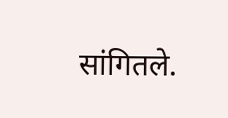सांगितले.